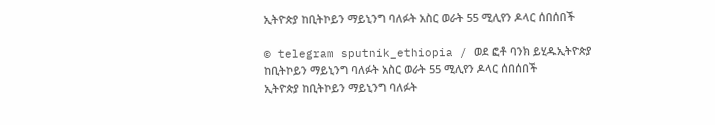ኢትዮጵያ ከቢትኮይን ማይኒንግ ባለፉት አስር ወራት 55 ሚሊየን ዶላር ሰበሰበች

© telegram sputnik_ethiopia / ወደ ፎቶ ባንክ ይሂዱኢትዮጵያ ከቢትኮይን ማይኒንግ ባለፉት አስር ወራት 55 ሚሊየን ዶላር ሰበሰበች
ኢትዮጵያ ከቢትኮይን ማይኒንግ ባለፉት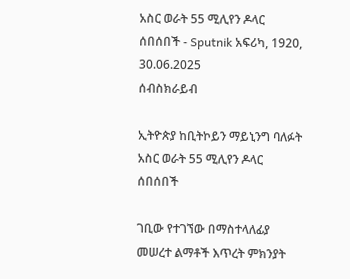አስር ወራት 55 ሚሊየን ዶላር ሰበሰበች - Sputnik አፍሪካ, 1920, 30.06.2025
ሰብስክራይብ

ኢትዮጵያ ከቢትኮይን ማይኒንግ ባለፉት አስር ወራት 55 ሚሊየን ዶላር ሰበሰበች

ገቢው የተገኘው በማስተላለፊያ መሠረተ ልማቶች እጥረት ምክንያት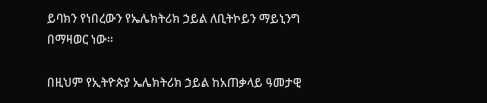ይባክን የነበረውን የኤሌክትሪክ ኃይል ለቢትኮይን ማይኒንግ በማዛወር ነው።

በዚህም የኢትዮጵያ ኤሌክትሪክ ኃይል ከአጠቃላይ ዓመታዊ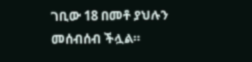ገቢው 18 በመቶ ያህሉን መሰብሰብ ችሏል።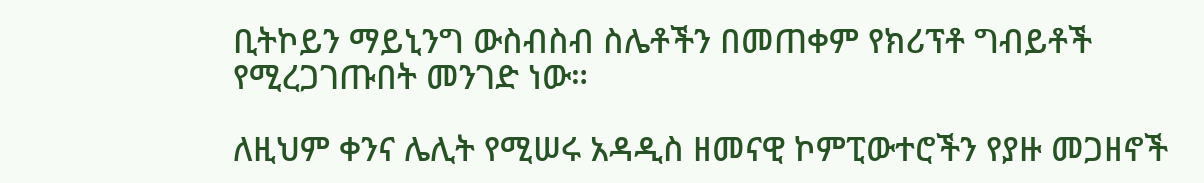ቢትኮይን ማይኒንግ ውስብስብ ስሌቶችን በመጠቀም የክሪፕቶ ግብይቶች የሚረጋገጡበት መንገድ ነው።

ለዚህም ቀንና ሌሊት የሚሠሩ አዳዲስ ዘመናዊ ኮምፒውተሮችን የያዙ መጋዘኖች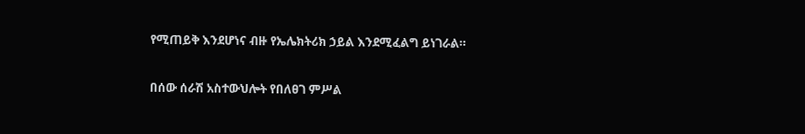የሚጠይቅ እንደሆነና ብዙ የኤሌክትሪክ ኃይል እንደሚፈልግ ይነገራል።

በሰው ሰራሽ አስተውህሎት የበለፀገ ምሥል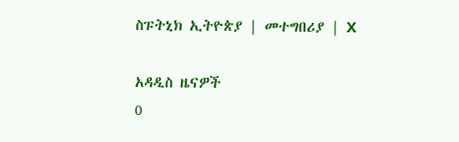ስፑትኒክ ኢትዮጵያ | መተግበሪያ | X

አዳዲስ ዜናዎች
0